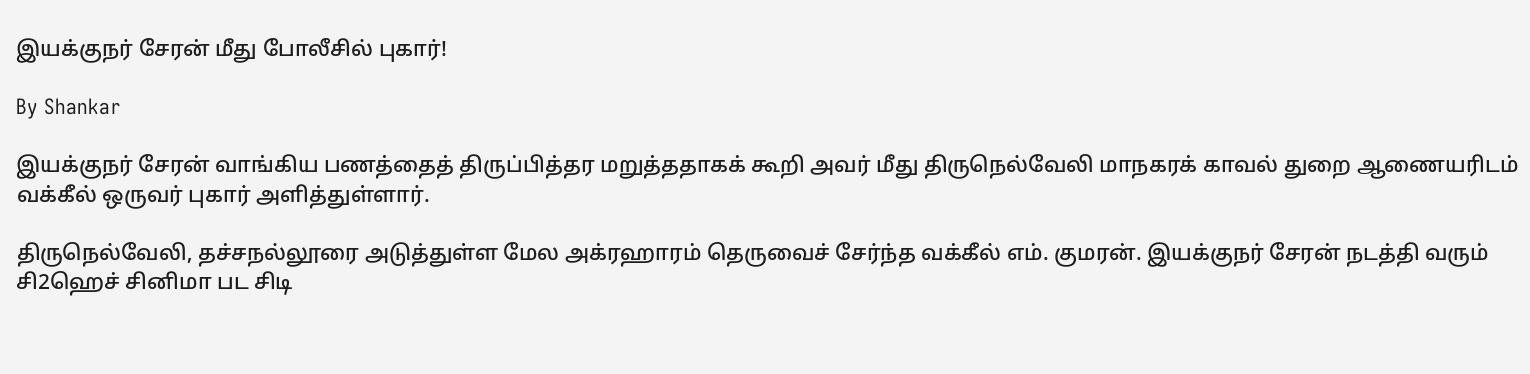இயக்குநர் சேரன் மீது போலீசில் புகார்!

By Shankar

இயக்குநர் சேரன் வாங்கிய பணத்தைத் திருப்பித்தர மறுத்ததாகக் கூறி அவர் மீது திருநெல்வேலி மாநகரக் காவல் துறை ஆணையரிடம் வக்கீல் ஒருவர் புகார் அளித்துள்ளார்.

திருநெல்வேலி, தச்சநல்லூரை அடுத்துள்ள மேல அக்ரஹாரம் தெருவைச் சேர்ந்த வக்கீல் எம். குமரன். இயக்குநர் சேரன் நடத்தி வரும் சி2ஹெச் சினிமா பட சிடி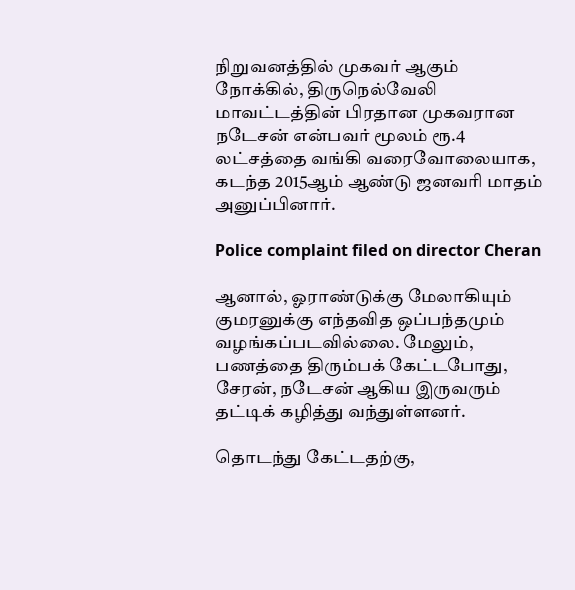நிறுவனத்தில் முகவர் ஆகும் நோக்கில், திருநெல்வேலி மாவட்டத்தின் பிரதான முகவரான நடேசன் என்பவர் மூலம் ரூ.4 லட்சத்தை வங்கி வரைவோலையாக, கடந்த 2015ஆம் ஆண்டு ஜனவரி மாதம் அனுப்பினார்.

Police complaint filed on director Cheran

ஆனால், ஓராண்டுக்கு மேலாகியும் குமரனுக்கு எந்தவித ஒப்பந்தமும் வழங்கப்படவில்லை. மேலும், பணத்தை திரும்பக் கேட்டபோது, சேரன், நடேசன் ஆகிய இருவரும் தட்டிக் கழித்து வந்துள்ளனர்.

தொடந்து கேட்டதற்கு,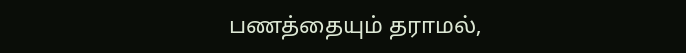பணத்தையும் தராமல்,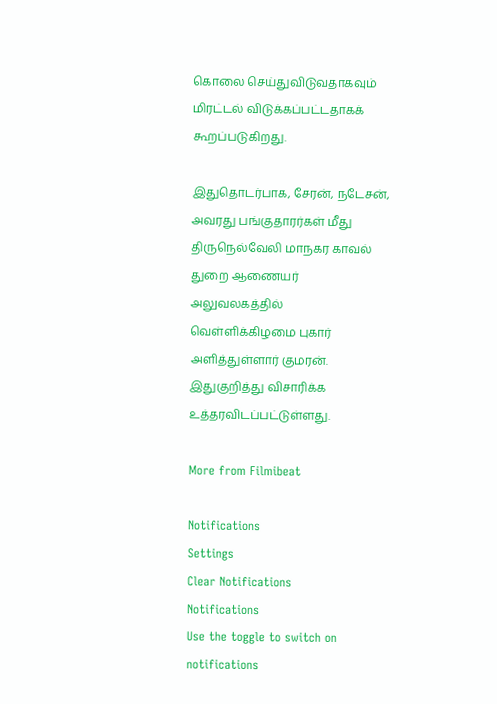கொலை செய்துவிடுவதாகவும் மிரட்டல் விடுக்கப்பட்டதாகக் கூறப்படுகிறது.

இதுதொடர்பாக, சேரன், நடேசன், அவரது பங்குதாரர்கள் மீது திருநெல்வேலி மாநகர காவல் துறை ஆணையர் அலுவலகத்தில் வெள்ளிக்கிழமை புகார் அளித்துள்ளார் குமரன். இதுகுறித்து விசாரிக்க உத்தரவிடப்பட்டுள்ளது.

More from Filmibeat

Notifications
Settings
Clear Notifications
Notifications
Use the toggle to switch on notifications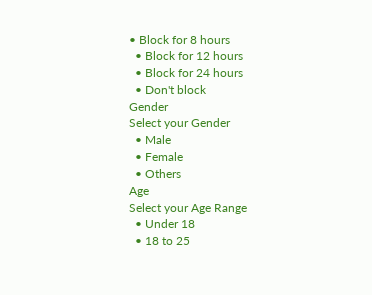• Block for 8 hours
  • Block for 12 hours
  • Block for 24 hours
  • Don't block
Gender
Select your Gender
  • Male
  • Female
  • Others
Age
Select your Age Range
  • Under 18
  • 18 to 25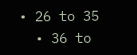• 26 to 35
  • 36 to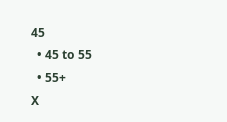45
  • 45 to 55
  • 55+
X